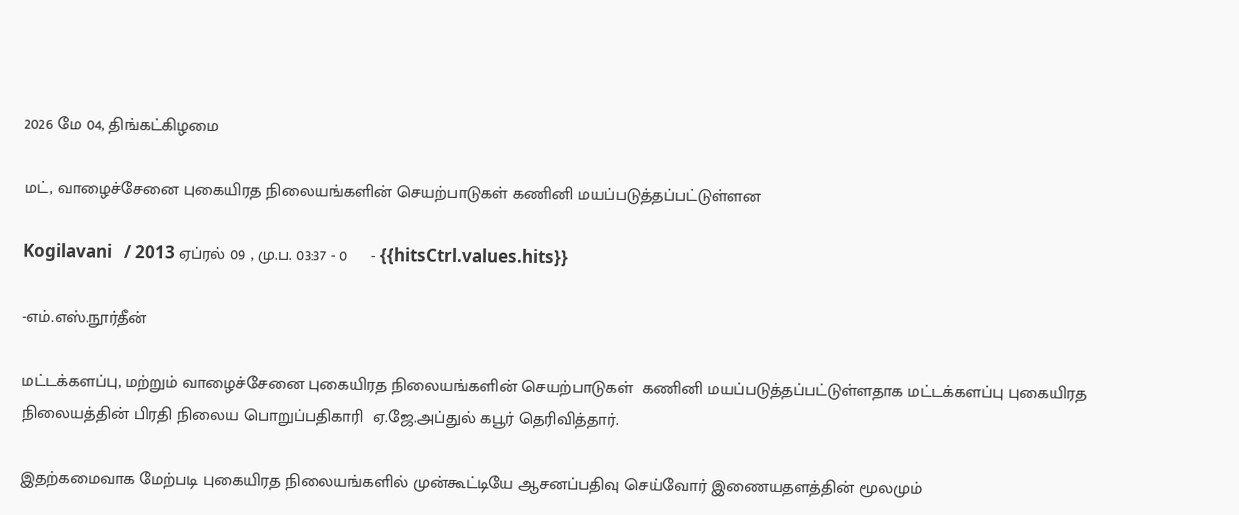2026 மே 04, திங்கட்கிழமை

மட், வாழைச்சேனை புகையிரத நிலையங்களின் செயற்பாடுகள் கணினி மயப்படுத்தப்பட்டுள்ளன

Kogilavani   / 2013 ஏப்ரல் 09 , மு.ப. 03:37 - 0     - {{hitsCtrl.values.hits}}

-எம்.எஸ்.நூர்தீன்

மட்டக்களப்பு, மற்றும் வாழைச்சேனை புகையிரத நிலையங்களின் செயற்பாடுகள்  கணினி மயப்படுத்தப்பட்டுள்ளதாக மட்டக்களப்பு புகையிரத நிலையத்தின் பிரதி நிலைய பொறுப்பதிகாரி  ஏ.ஜே.அப்துல் கபூர் தெரிவித்தார்.

இதற்கமைவாக மேற்படி புகையிரத நிலையங்களில் முன்கூட்டியே ஆசனப்பதிவு செய்வோர் இணையதளத்தின் மூலமும்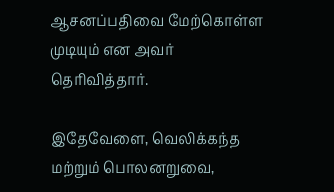ஆசனப்பதிவை மேற்கொள்ள முடியும் என அவர் தெரிவித்தார்.

இதேவேளை, வெலிக்கந்த மற்றும் பொலனறுவை,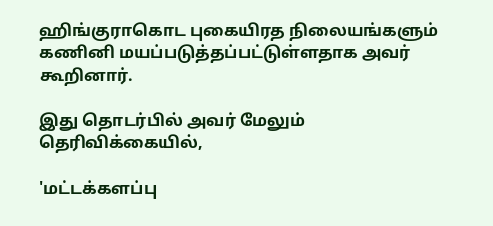ஹிங்குராகொட புகையிரத நிலையங்களும் கணினி மயப்படுத்தப்பட்டுள்ளதாக அவர் கூறினார்.

இது தொடர்பில் அவர் மேலும் தெரிவிக்கையில்,

'மட்டக்களப்பு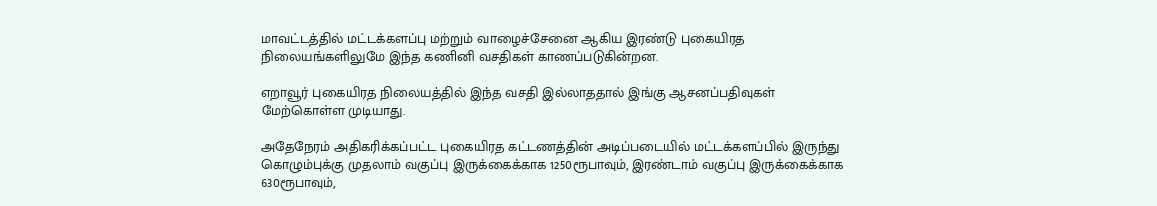மாவட்டத்தில் மட்டக்களப்பு மற்றும் வாழைச்சேனை ஆகிய இரண்டு புகையிரத நிலையங்களிலுமே இந்த கணினி வசதிகள் காணப்படுகின்றன.

எறாவூர் புகையிரத நிலையத்தில் இந்த வசதி இல்லாததால் இங்கு ஆசனப்பதிவுகள் மேற்கொள்ள முடியாது.

அதேநேரம் அதிகரிக்கப்பட்ட புகையிரத கட்டணத்தின் அடிப்படையில் மட்டக்களப்பில் இருந்து கொழும்புக்கு முதலாம் வகுப்பு இருக்கைக்காக 1250ரூபாவும், இரண்டாம் வகுப்பு இருக்கைக்காக 630ரூபாவும்,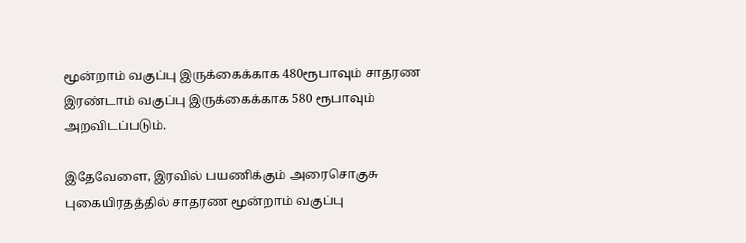மூன்றாம் வகுப்பு இருக்கைக்காக 480ரூபாவும் சாதரண இரண்டாம் வகுப்பு இருக்கைக்காக 580 ரூபாவும் அறவிடப்படும்.

இதேவேளை, இரவில் பயணிக்கும் அரைசொகுசு புகையிரதத்தில் சாதரண மூன்றாம் வகுப்பு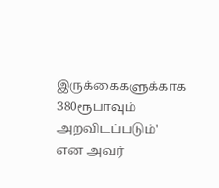இருக்கைகளுக்காக 380ரூபாவும் அறவிடப்படும்' என அவர்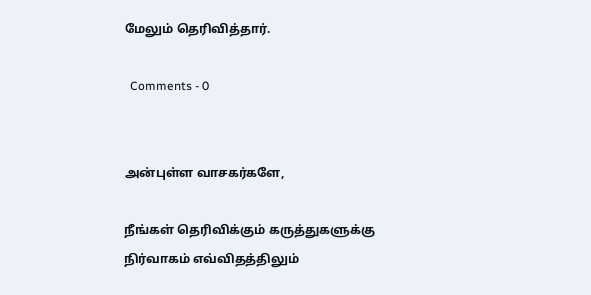மேலும் தெரிவித்தார்.

  Comments - 0


அன்புள்ள வாசகர்களே,

நீங்கள் தெரிவிக்கும் கருத்துகளுக்கு நிர்வாகம் எவ்விதத்திலும்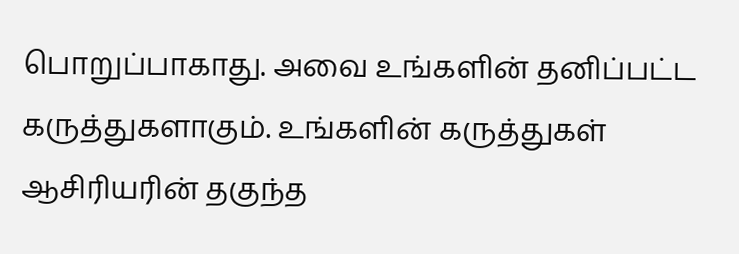பொறுப்பாகாது. அவை உங்களின் தனிப்பட்ட கருத்துகளாகும். உங்களின் கருத்துகள் ஆசிரியரின் தகுந்த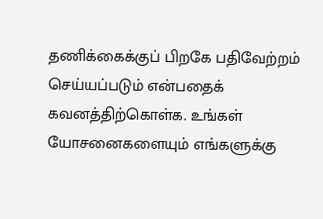தணிக்கைக்குப் பிறகே பதிவேற்றம் செய்யப்படும் என்பதைக் கவனத்திற்கொள்க. உங்கள் யோசனைகளையும் எங்களுக்கு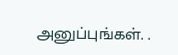அனுப்புங்கள். .